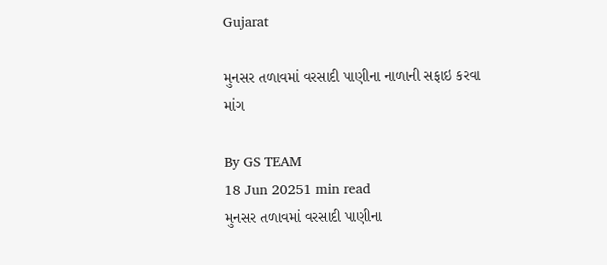Gujarat

મુનસર તળાવમાં વરસાદી પાણીના નાળાની સફાઇ કરવા માંગ

By GS TEAM
18 Jun 20251 min read
મુનસર તળાવમાં વરસાદી પાણીના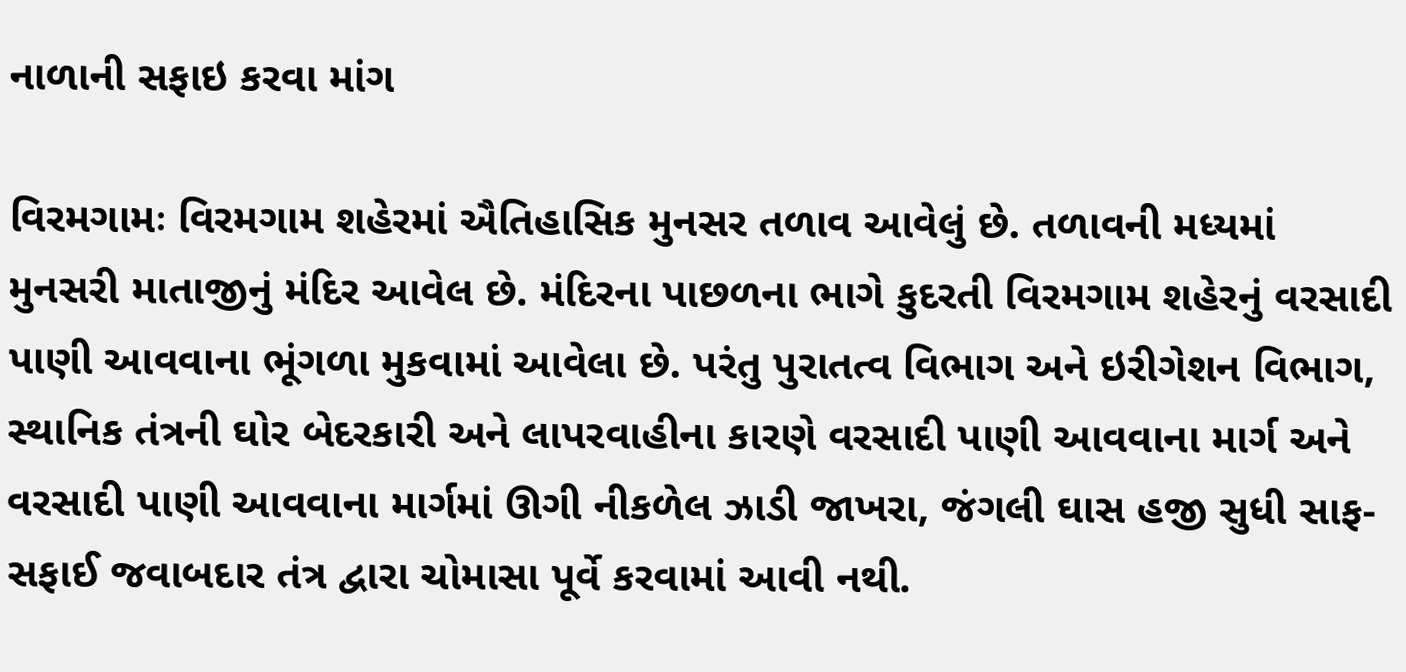નાળાની સફાઇ કરવા માંગ

વિરમગામઃ વિરમગામ શહેરમાં ઐતિહાસિક મુનસર તળાવ આવેલું છે. તળાવની મધ્યમાં મુનસરી માતાજીનું મંદિર આવેલ છે. મંદિરના પાછળના ભાગે કુદરતી વિરમગામ શહેરનું વરસાદી પાણી આવવાના ભૂંગળા મુકવામાં આવેલા છે. પરંતુ પુરાતત્વ વિભાગ અને ઇરીગેશન વિભાગ, સ્થાનિક તંત્રની ઘોર બેદરકારી અને લાપરવાહીના કારણે વરસાદી પાણી આવવાના માર્ગ અને વરસાદી પાણી આવવાના માર્ગમાં ઊગી નીકળેલ ઝાડી જાખરા, જંગલી ઘાસ હજી સુધી સાફ-સફાઈ જવાબદાર તંત્ર દ્વારા ચોમાસા પૂર્વે કરવામાં આવી નથી.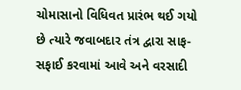ચોમાસાનો વિધિવત પ્રારંભ થઈ ગયો છે ત્યારે જવાબદાર તંત્ર દ્વારા સાફ-સફાઈ કરવામાં આવે અને વરસાદી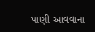પાણી આવવાના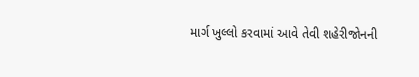માર્ગ ખુલ્લો કરવામાં આવે તેવી શહેરીજોનની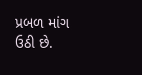પ્રબળ માંગ ઉઠી છે.